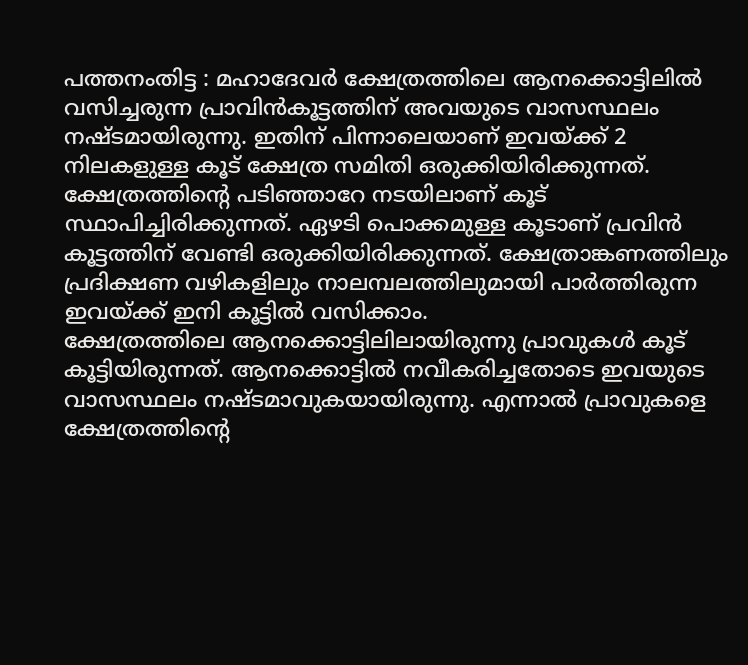പത്തനംതിട്ട : മഹാദേവർ ക്ഷേത്രത്തിലെ ആനക്കൊട്ടിലിൽ വസിച്ചരുന്ന പ്രാവിൻകൂട്ടത്തിന് അവയുടെ വാസസ്ഥലം നഷ്ടമായിരുന്നു. ഇതിന് പിന്നാലെയാണ് ഇവയ്ക്ക് 2 നിലകളുള്ള കൂട് ക്ഷേത്ര സമിതി ഒരുക്കിയിരിക്കുന്നത്. ക്ഷേത്രത്തിന്റെ പടിഞ്ഞാറേ നടയിലാണ് കൂട് സ്ഥാപിച്ചിരിക്കുന്നത്. ഏഴടി പൊക്കമുള്ള കൂടാണ് പ്രവിൻ കൂട്ടത്തിന് വേണ്ടി ഒരുക്കിയിരിക്കുന്നത്. ക്ഷേത്രാങ്കണത്തിലും പ്രദിക്ഷണ വഴികളിലും നാലമ്പലത്തിലുമായി പാർത്തിരുന്ന ഇവയ്ക്ക് ഇനി കൂട്ടിൽ വസിക്കാം.
ക്ഷേത്രത്തിലെ ആനക്കൊട്ടിലിലായിരുന്നു പ്രാവുകൾ കൂട് കൂട്ടിയിരുന്നത്. ആനക്കൊട്ടിൽ നവീകരിച്ചതോടെ ഇവയുടെ വാസസ്ഥലം നഷ്ടമാവുകയായിരുന്നു. എന്നാൽ പ്രാവുകളെ ക്ഷേത്രത്തിന്റെ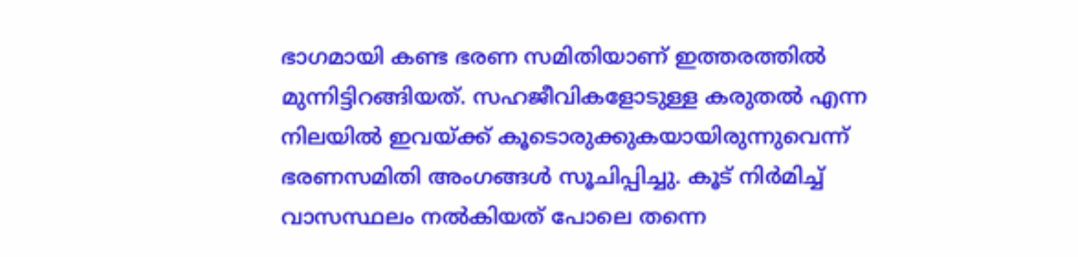ഭാഗമായി കണ്ട ഭരണ സമിതിയാണ് ഇത്തരത്തിൽ മുന്നിട്ടിറങ്ങിയത്. സഹജീവികളോടുള്ള കരുതൽ എന്ന നിലയിൽ ഇവയ്ക്ക് കൂടൊരുക്കുകയായിരുന്നുവെന്ന് ഭരണസമിതി അംഗങ്ങൾ സൂചിപ്പിച്ചു. കൂട് നിർമിച്ച് വാസസ്ഥലം നൽകിയത് പോലെ തന്നെ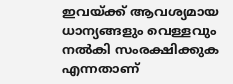ഇവയ്ക്ക് ആവശ്യമായ ധാന്യങ്ങളും വെള്ളവും നൽകി സംരക്ഷിക്കുക എന്നതാണ്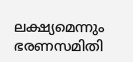ലക്ഷ്യമെന്നും ഭരണസമിതി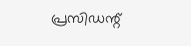പ്രസിഡന്റ്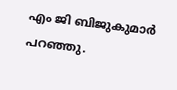എം ജി ബിജുകുമാർ പറഞ്ഞു.